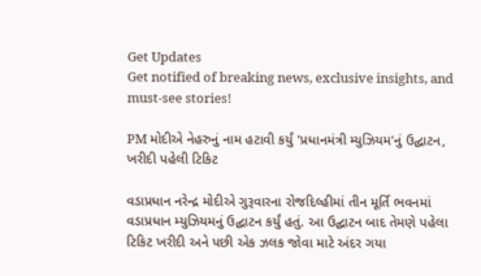Get Updates
Get notified of breaking news, exclusive insights, and must-see stories!

PM મોદીએ નેહરુનું નામ હટાવી કર્યું 'પ્રધાનમંત્રી મ્યુઝિયમ'નું ઉદ્ઘાટન, ખરીદી પહેલી ટિકિટ

વડાપ્રધાન નરેન્દ્ર મોદીએ ગુરૂવારના રોજદિલ્હીમાં તીન મૂર્તિ ભવનમાં વડાપ્રધાન મ્યુઝિયમનું ઉદ્ઘાટન કર્યું હતું. આ ઉદ્ઘાટન બાદ તેમણે પહેલા ટિકિટ ખરીદી અને પછી એક ઝલક જોવા માટે અંદર ગયા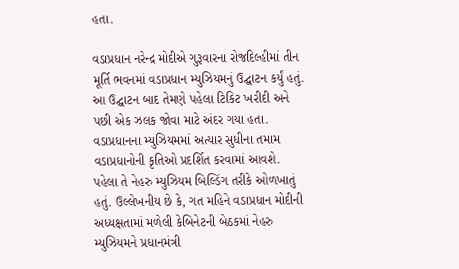હતા.

વડાપ્રધાન નરેન્દ્ર મોદીએ ગુરૂવારના રોજદિલ્હીમાં તીન મૂર્તિ ભવનમાં વડાપ્રધાન મ્યુઝિયમનું ઉદ્ઘાટન કર્યું હતું. આ ઉદ્ઘાટન બાદ તેમણે પહેલા ટિકિટ ખરીદી અને પછી એક ઝલક જોવા માટે અંદર ગયા હતા. વડાપ્રધાનના મ્યુઝિયમમાં અત્યાર સુધીના તમામ વડાપ્રધાનોની કૃતિઓ પ્રદર્શિત કરવામાં આવશે. પહેલા તે નેહરુ મ્યુઝિયમ બિલ્ડિંગ તરીકે ઓળખાતું હતું. ઉલ્લેખનીય છે કે, ગત મહિને વડાપ્રધાન મોદીની અધ્યક્ષતામાં મળેલી કેબિનેટની બેઠકમાં નેહરુ મ્યુઝિયમને પ્રધાનમંત્રી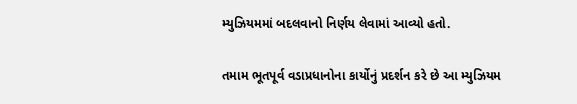મ્યુઝિયમમાં બદલવાનો નિર્ણય લેવામાં આવ્યો હતો.

તમામ ભૂતપૂર્વ વડાપ્રધાનોના કાર્યોનું પ્રદર્શન કરે છે આ મ્યુઝિયમ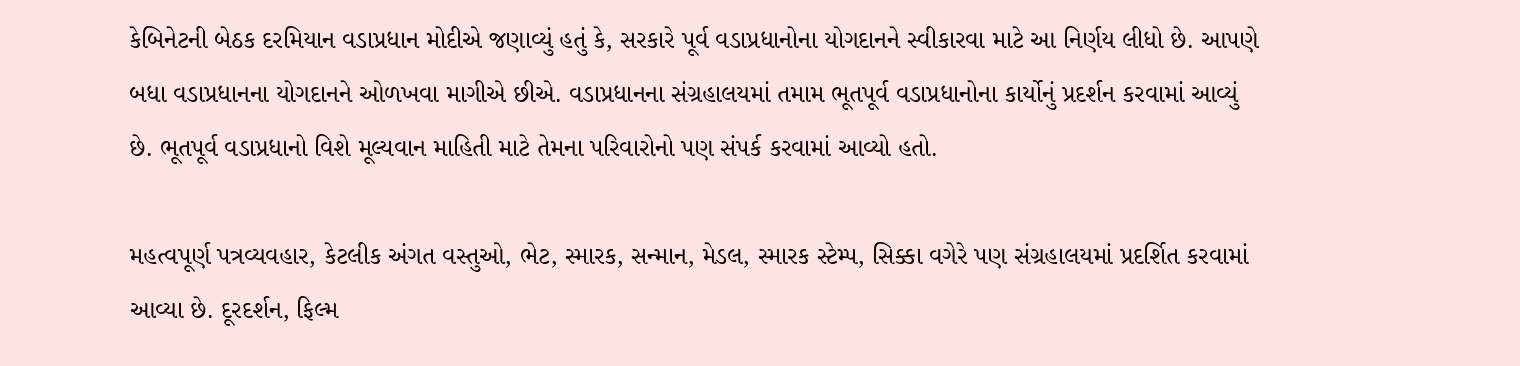કેબિનેટની બેઠક દરમિયાન વડાપ્રધાન મોદીએ જણાવ્યું હતું કે, સરકારે પૂર્વ વડાપ્રધાનોના યોગદાનને સ્વીકારવા માટે આ નિર્ણય લીધો છે. આપણે બધા વડાપ્રધાનના યોગદાનને ઓળખવા માગીએ છીએ. વડાપ્રધાનના સંગ્રહાલયમાં તમામ ભૂતપૂર્વ વડાપ્રધાનોના કાર્યોનું પ્રદર્શન કરવામાં આવ્યું છે. ભૂતપૂર્વ વડાપ્રધાનો વિશે મૂલ્યવાન માહિતી માટે તેમના પરિવારોનો પણ સંપર્ક કરવામાં આવ્યો હતો.

મહત્વપૂર્ણ પત્રવ્યવહાર, કેટલીક અંગત વસ્તુઓ, ભેટ, સ્મારક, સન્માન, મેડલ, સ્મારક સ્ટેમ્પ, સિક્કા વગેરે પણ સંગ્રહાલયમાં પ્રદર્શિત કરવામાં આવ્યા છે. દૂરદર્શન, ફિલ્મ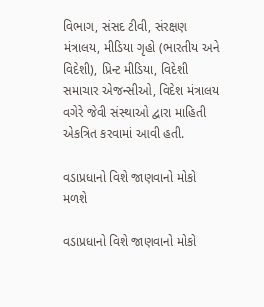વિભાગ, સંસદ ટીવી, સંરક્ષણ મંત્રાલય, મીડિયા ગૃહો (ભારતીય અને વિદેશી), પ્રિન્ટ મીડિયા, વિદેશી સમાચાર એજન્સીઓ, વિદેશ મંત્રાલય વગેરે જેવી સંસ્થાઓ દ્વારા માહિતી એકત્રિત કરવામાં આવી હતી.

વડાપ્રધાનો વિશે જાણવાનો મોકો મળશે

વડાપ્રધાનો વિશે જાણવાનો મોકો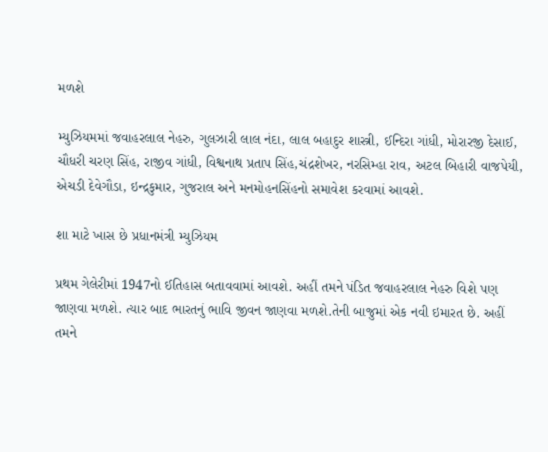મળશે

મ્યુઝિયમમાં જવાહરલાલ નેહરુ, ગુલઝારી લાલ નંદા, લાલ બહાદુર શાસ્ત્રી, ઈન્દિરા ગાંધી, મોરારજી દેસાઈ, ચૌધરી ચરણ સિંહ, રાજીવ ગાંધી, વિશ્વનાથ પ્રતાપ સિંહ,ચંદ્રશેખર, નરસિમ્હા રાવ, અટલ બિહારી વાજપેયી, એચડી દેવેગૌડા, ઇન્દ્રકુમાર, ગુજરાલ અને મનમોહનસિંહનો સમાવેશ કરવામાં આવશે.

શા માટે ખાસ છે પ્રધાનમંત્રી મ્યુઝિયમ

પ્રથમ ગેલેરીમાં 1947નો ઈતિહાસ બતાવવામાં આવશે. અહીં તમને પંડિત જવાહરલાલ નેહરુ વિશે પણ જાણવા મળશે. ત્યાર બાદ ભારતનું ભાવિ જીવન જાણવા મળશે.તેની બાજુમાં એક નવી ઇમારત છે. અહીં તમને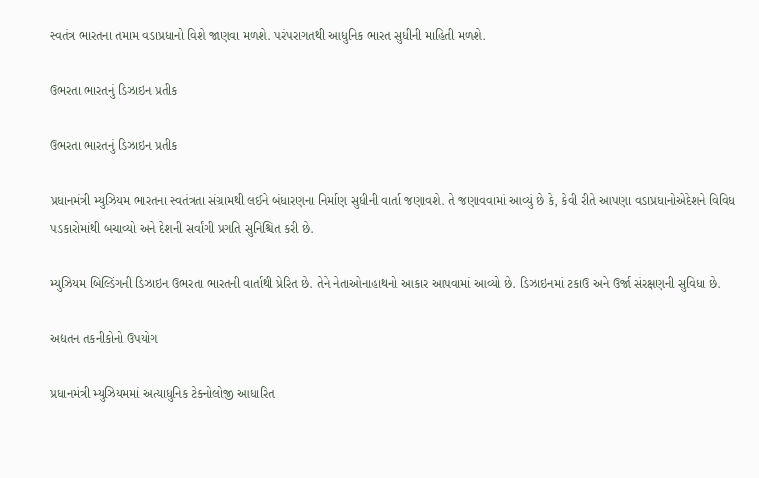સ્વતંત્ર ભારતના તમામ વડાપ્રધાનો વિશે જાણવા મળશે. પરંપરાગતથી આધુનિક ભારત સુધીની માહિતી મળશે.

ઉભરતા ભારતનું ડિઝાઇન પ્રતીક

ઉભરતા ભારતનું ડિઝાઇન પ્રતીક

પ્રધાનમંત્રી મ્યુઝિયમ ભારતના સ્વતંત્રતા સંગ્રામથી લઈને બંધારણના નિર્માણ સુધીની વાર્તા જણાવશે. તે જણાવવામાં આવ્યું છે કે, કેવી રીતે આપણા વડાપ્રધાનોએદેશને વિવિધ પડકારોમાંથી બચાવ્યો અને દેશની સર્વાંગી પ્રગતિ સુનિશ્ચિત કરી છે.

મ્યુઝિયમ બિલ્ડિંગની ડિઝાઇન ઉભરતા ભારતની વાર્તાથી પ્રેરિત છે. તેને નેતાઓનાહાથનો આકાર આપવામાં આવ્યો છે. ડિઝાઇનમાં ટકાઉ અને ઉર્જા સંરક્ષણની સુવિધા છે.

અદ્યતન તકનીકોનો ઉપયોગ

પ્રધાનમંત્રી મ્યુઝિયમમાં અત્યાધુનિક ટેક્નોલોજી આધારિત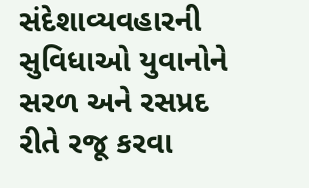સંદેશાવ્યવહારની સુવિધાઓ યુવાનોને સરળ અને રસપ્રદ રીતે રજૂ કરવા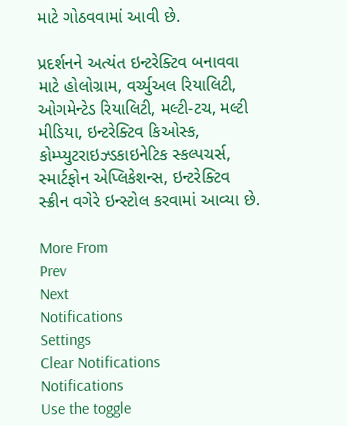માટે ગોઠવવામાં આવી છે.

પ્રદર્શનને અત્યંત ઇન્ટરેક્ટિવ બનાવવા માટે હોલોગ્રામ, વર્ચ્યુઅલ રિયાલિટી, ઓગમેન્ટેડ રિયાલિટી, મલ્ટી-ટચ, મલ્ટી મીડિયા, ઇન્ટરેક્ટિવ કિઓસ્ક, કોમ્પ્યુટરાઇઝ્ડકાઇનેટિક સ્કલ્પચર્સ, સ્માર્ટફોન એપ્લિકેશન્સ, ઇન્ટરેક્ટિવ સ્ક્રીન વગેરે ઇન્સ્ટોલ કરવામાં આવ્યા છે.

More From
Prev
Next
Notifications
Settings
Clear Notifications
Notifications
Use the toggle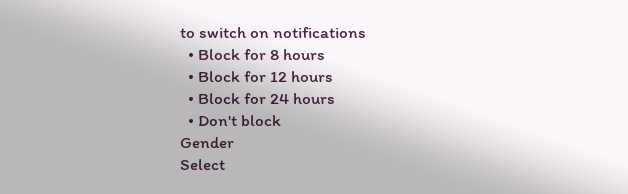to switch on notifications
  • Block for 8 hours
  • Block for 12 hours
  • Block for 24 hours
  • Don't block
Gender
Select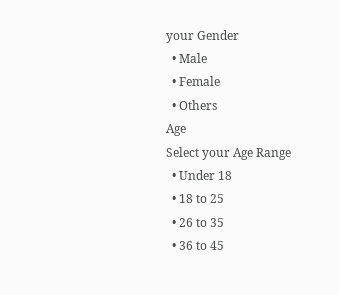your Gender
  • Male
  • Female
  • Others
Age
Select your Age Range
  • Under 18
  • 18 to 25
  • 26 to 35
  • 36 to 45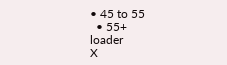• 45 to 55
  • 55+
loader
X